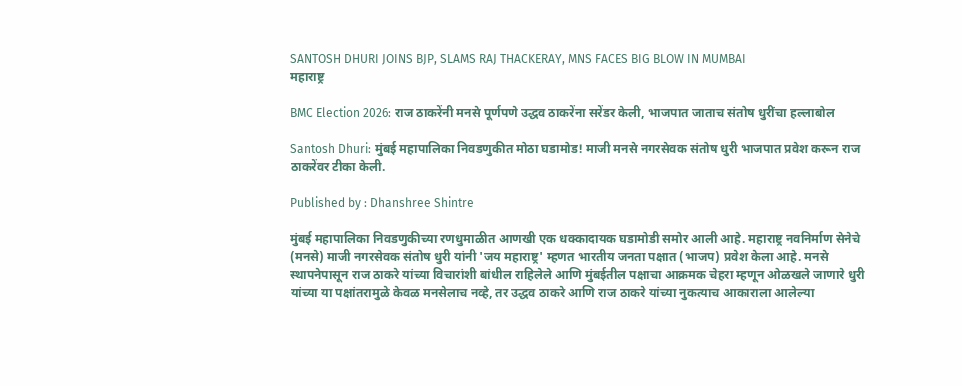SANTOSH DHURI JOINS BJP, SLAMS RAJ THACKERAY, MNS FACES BIG BLOW IN MUMBAI
महाराष्ट्र

BMC Election 2026: राज ठाकरेंनी मनसे पूर्णपणे उद्धव ठाकरेंना सरेंडर केली, भाजपात जाताच संतोष धुरींचा हल्लाबोल

Santosh Dhuri: मुंबई महापालिका निवडणुकीत मोठा घडामोड! माजी मनसे नगरसेवक संतोष धुरी भाजपात प्रवेश करून राज ठाकरेंवर टीका केली.

Published by : Dhanshree Shintre

मुंबई महापालिका निवडणुकीच्या रणधुमाळीत आणखी एक धक्कादायक घडामोडी समोर आली आहे. महाराष्ट्र नवनिर्माण सेनेचे (मनसे) माजी नगरसेवक संतोष धुरी यांनी 'जय महाराष्ट्र' म्हणत भारतीय जनता पक्षात (भाजप) प्रवेश केला आहे. मनसे स्थापनेपासून राज ठाकरे यांच्या विचारांशी बांधील राहिलेले आणि मुंबईतील पक्षाचा आक्रमक चेहरा म्हणून ओळखले जाणारे धुरी यांच्या या पक्षांतरामुळे केवळ मनसेलाच नव्हे, तर उद्धव ठाकरे आणि राज ठाकरे यांच्या नुकत्याच आकाराला आलेल्या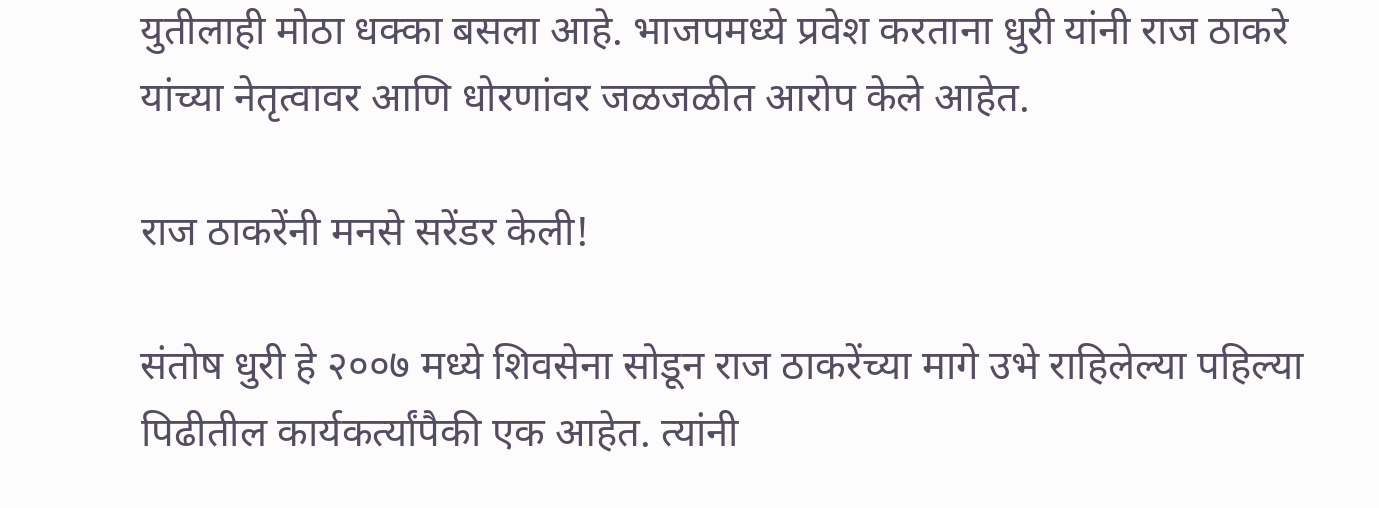युतीलाही मोठा धक्का बसला आहे. भाजपमध्ये प्रवेश करताना धुरी यांनी राज ठाकरे यांच्या नेतृत्वावर आणि धोरणांवर जळजळीत आरोप केले आहेत.

राज ठाकरेंनी मनसे सरेंडर केली!

संतोष धुरी हे २००७ मध्ये शिवसेना सोडून राज ठाकरेंच्या मागे उभे राहिलेल्या पहिल्या पिढीतील कार्यकर्त्यांपैकी एक आहेत. त्यांनी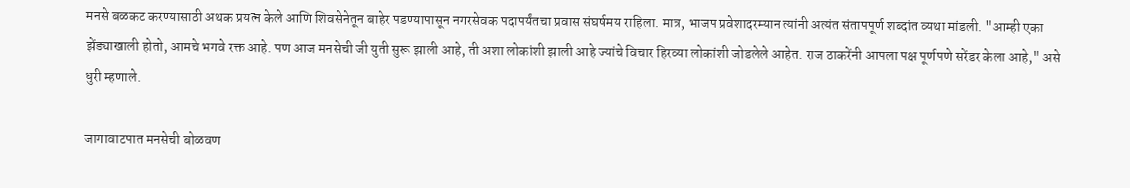मनसे बळकट करण्यासाठी अथक प्रयत्न केले आणि शिवसेनेतून बाहेर पडण्यापासून नगरसेवक पदापर्यंतचा प्रवास संघर्षमय राहिला. मात्र, भाजप प्रवेशादरम्यान त्यांनी अत्यंत संतापपूर्ण शब्दांत व्यथा मांडली. "आम्ही एका झेंड्याखाली होतो, आमचे भगवे रक्त आहे. पण आज मनसेची जी युती सुरू झाली आहे, ती अशा लोकांशी झाली आहे ज्यांचे विचार हिरव्या लोकांशी जोडलेले आहेत. राज ठाकरेंनी आपला पक्ष पूर्णपणे सरेंडर केला आहे," असे धुरी म्हणाले.

जागावाटपात मनसेची बोळवण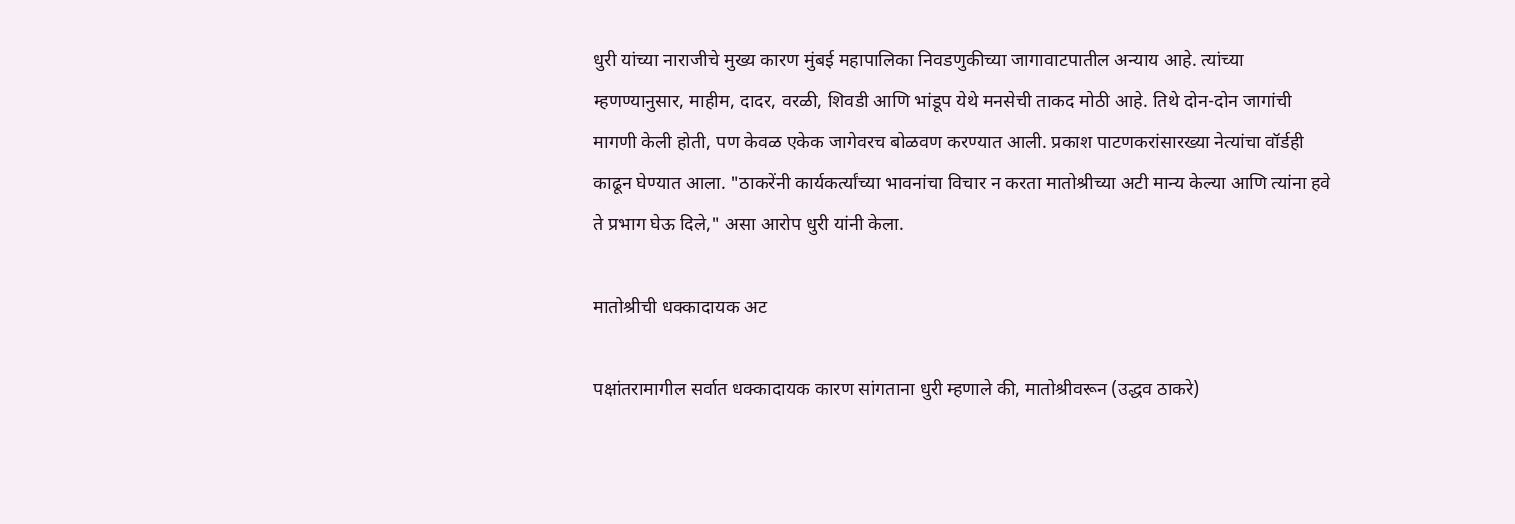धुरी यांच्या नाराजीचे मुख्य कारण मुंबई महापालिका निवडणुकीच्या जागावाटपातील अन्याय आहे. त्यांच्या म्हणण्यानुसार, माहीम, दादर, वरळी, शिवडी आणि भांडूप येथे मनसेची ताकद मोठी आहे. तिथे दोन-दोन जागांची मागणी केली होती, पण केवळ एकेक जागेवरच बोळवण करण्यात आली. प्रकाश पाटणकरांसारख्या नेत्यांचा वॉर्डही काढून घेण्यात आला. "ठाकरेंनी कार्यकर्त्यांच्या भावनांचा विचार न करता मातोश्रीच्या अटी मान्य केल्या आणि त्यांना हवे ते प्रभाग घेऊ दिले," असा आरोप धुरी यांनी केला.

मातोश्रीची धक्कादायक अट

पक्षांतरामागील सर्वात धक्कादायक कारण सांगताना धुरी म्हणाले की, मातोश्रीवरून (उद्धव ठाकरे)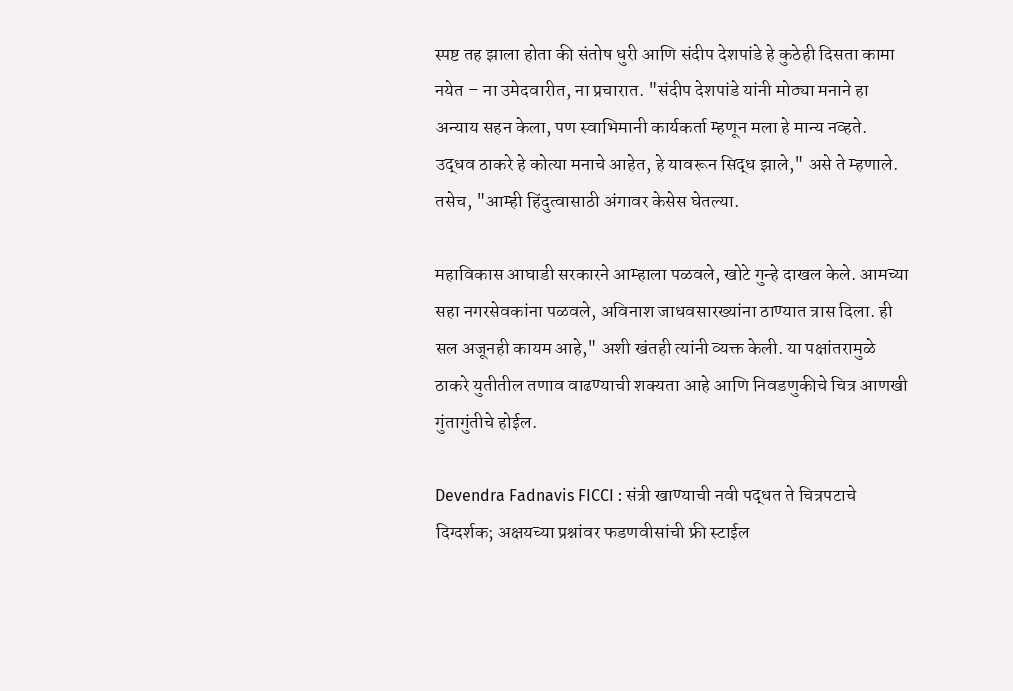स्पष्ट तह झाला होता की संतोष धुरी आणि संदीप देशपांडे हे कुठेही दिसता कामा नयेत – ना उमेदवारीत, ना प्रचारात. "संदीप देशपांडे यांनी मोठ्या मनाने हा अन्याय सहन केला, पण स्वाभिमानी कार्यकर्ता म्हणून मला हे मान्य नव्हते. उद्धव ठाकरे हे कोत्या मनाचे आहेत, हे यावरून सिद्ध झाले," असे ते म्हणाले. तसेच, "आम्ही हिंदुत्वासाठी अंगावर केसेस घेतल्या.

महाविकास आघाडी सरकारने आम्हाला पळवले, खोटे गुन्हे दाखल केले. आमच्या सहा नगरसेवकांना पळवले, अविनाश जाधवसारख्यांना ठाण्यात त्रास दिला. ही सल अजूनही कायम आहे," अशी खंतही त्यांनी व्यक्त केली. या पक्षांतरामुळे ठाकरे युतीतील तणाव वाढण्याची शक्यता आहे आणि निवडणुकीचे चित्र आणखी गुंतागुंतीचे होईल.

Devendra Fadnavis FICCI : संत्री खाण्याची नवी पद्धत ते चित्रपटाचे दिग्दर्शक; अक्षयच्या प्रश्नांवर फडणवीसांची फ्री स्टाईल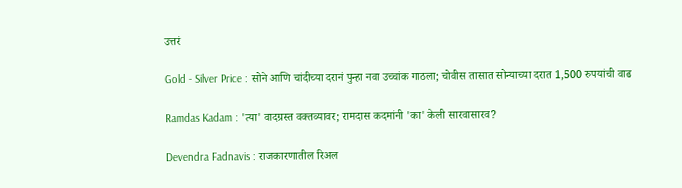उत्तरं

Gold - Silver Price : सोने आणि चांदीच्या दरानं पुन्हा नवा उच्चांक गाठला; चोवीस तासात सोन्याच्या दरात 1,500 रुपयांची वाढ

Ramdas Kadam : 'त्या' वादग्रस्त वक्तव्यावर; रामदास कदमांनी 'का' केली सारवासारव?

Devendra Fadnavis : राजकारणातील रिअल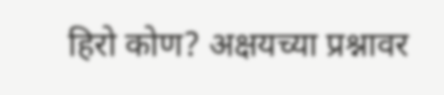हिरो कोण? अक्षयच्या प्रश्नावर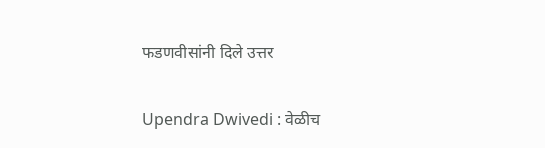फडणवीसांनी दिले उत्तर

Upendra Dwivedi : वेळीच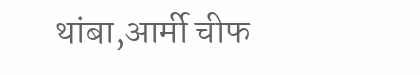थांबा,आर्मी चीफ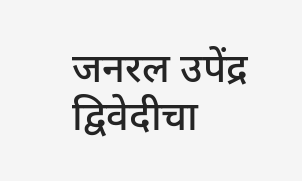जनरल उपेंद्र द्विवेदीचा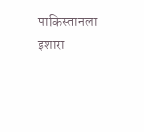पाकिस्तानला इशारा